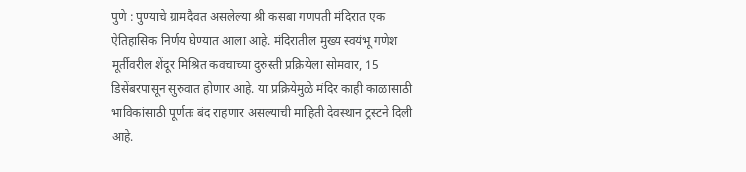पुणे : पुण्याचे ग्रामदैवत असलेल्या श्री कसबा गणपती मंदिरात एक ऐतिहासिक निर्णय घेण्यात आला आहे. मंदिरातील मुख्य स्वयंभू गणेश मूर्तीवरील शेंदूर मिश्रित कवचाच्या दुरुस्ती प्रक्रियेला सोमवार, 15 डिसेंबरपासून सुरुवात होणार आहे. या प्रक्रियेमुळे मंदिर काही काळासाठी भाविकांसाठी पूर्णतः बंद राहणार असल्याची माहिती देवस्थान ट्रस्टने दिली आहे.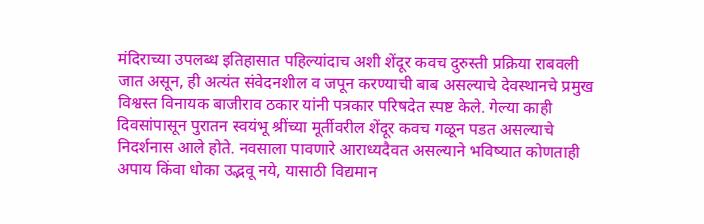मंदिराच्या उपलब्ध इतिहासात पहिल्यांदाच अशी शेंदूर कवच दुरुस्ती प्रक्रिया राबवली जात असून, ही अत्यंत संवेदनशील व जपून करण्याची बाब असल्याचे देवस्थानचे प्रमुख विश्वस्त विनायक बाजीराव ठकार यांनी पत्रकार परिषदेत स्पष्ट केले. गेल्या काही दिवसांपासून पुरातन स्वयंभू श्रींच्या मूर्तीवरील शेंदूर कवच गळून पडत असल्याचे निदर्शनास आले होते. नवसाला पावणारे आराध्यदैवत असल्याने भविष्यात कोणताही अपाय किंवा धोका उद्भवू नये, यासाठी विद्यमान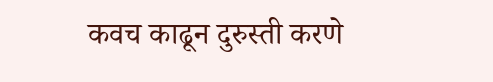कवच काढून दुरुस्ती करणे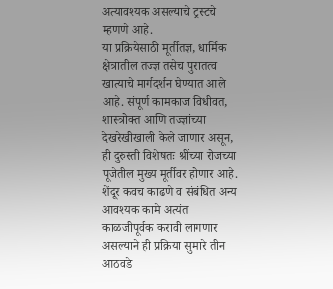अत्यावश्यक असल्याचे ट्रस्टचे म्हणणे आहे.
या प्रक्रियेसाठी मूर्तीतज्ञ, धार्मिक क्षेत्रातील तज्ज्ञ तसेच पुरातत्व खात्याचे मार्गदर्शन घेण्यात आले आहे. संपूर्ण कामकाज विधीवत, शास्त्रोक्त आणि तज्ज्ञांच्या देखरेखीखाली केले जाणार असून, ही दुरुस्ती विशेषतः श्रींच्या रोजच्या पूजेतील मुख्य मूर्तीवर होणार आहे. शेंदूर कवच काढणे व संबंधित अन्य आवश्यक कामे अत्यंत काळजीपूर्वक करावी लागणार असल्याने ही प्रक्रिया सुमारे तीन आठवडे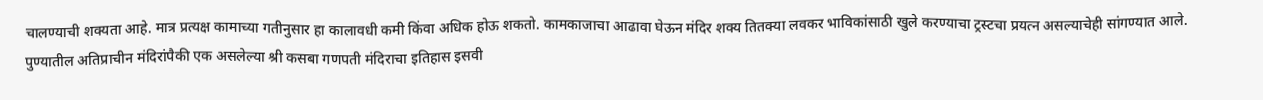चालण्याची शक्यता आहे. मात्र प्रत्यक्ष कामाच्या गतीनुसार हा कालावधी कमी किंवा अधिक होऊ शकतो. कामकाजाचा आढावा घेऊन मंदिर शक्य तितक्या लवकर भाविकांसाठी खुले करण्याचा ट्रस्टचा प्रयत्न असल्याचेही सांगण्यात आले.
पुण्यातील अतिप्राचीन मंदिरांपैकी एक असलेल्या श्री कसबा गणपती मंदिराचा इतिहास इसवी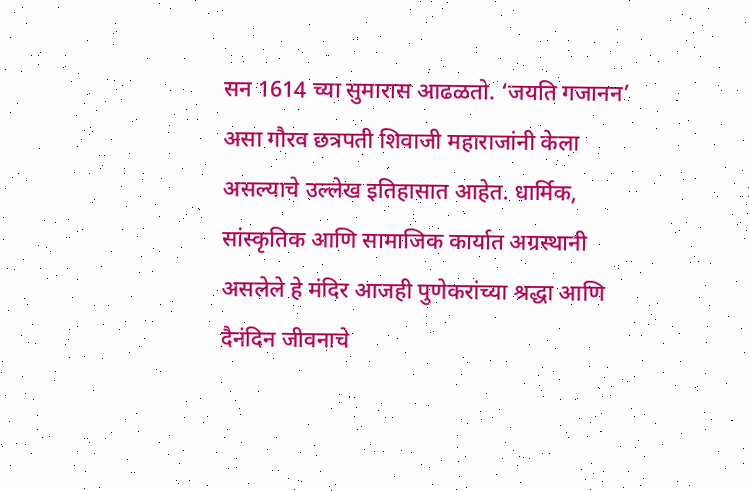सन 1614 च्या सुमारास आढळतो. ‘जयति गजानन’ असा गौरव छत्रपती शिवाजी महाराजांनी केला असल्याचे उल्लेख इतिहासात आहेत. धार्मिक, सांस्कृतिक आणि सामाजिक कार्यात अग्रस्थानी असलेले हे मंदिर आजही पुणेकरांच्या श्रद्धा आणि दैनंदिन जीवनाचे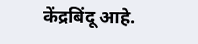केंद्रबिंदू आहे.